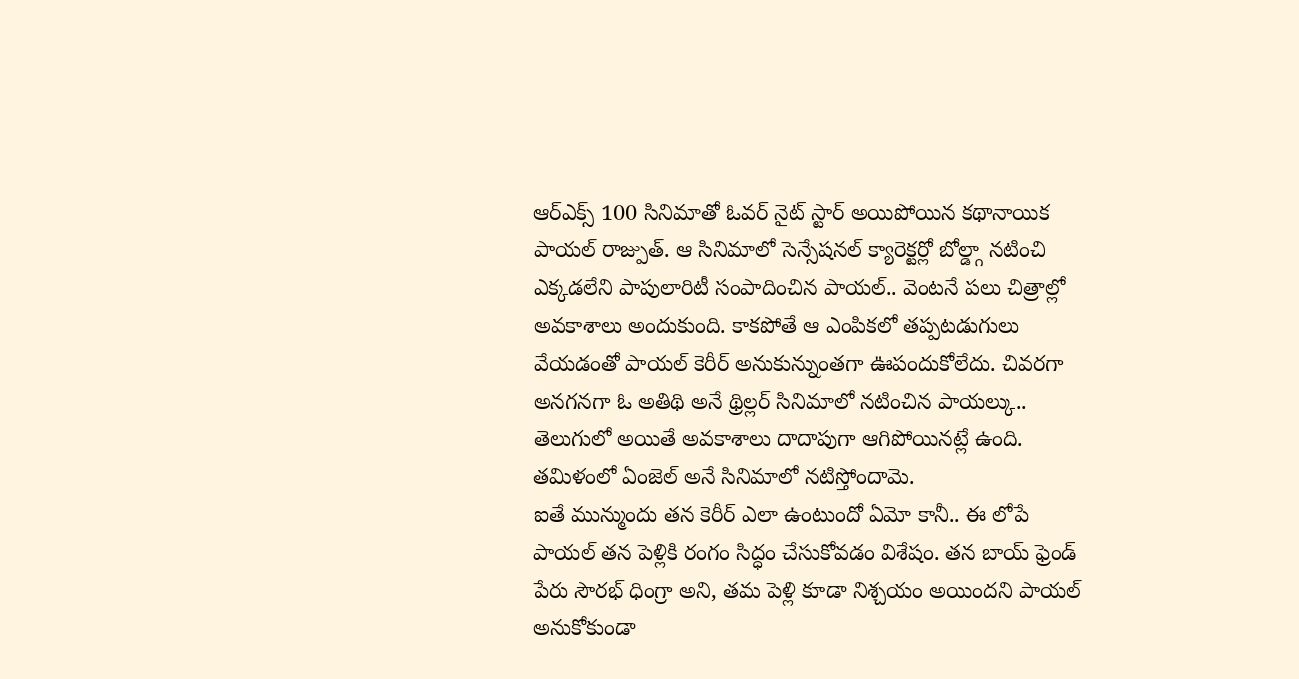ఆర్ఎక్స్ 100 సినిమాతో ఓవర్ నైట్ స్టార్ అయిపోయిన కథానాయిక పాయల్ రాజ్పుత్. ఆ సినిమాలో సెన్సేషనల్ క్యారెక్టర్లో బోల్డ్గా నటించి ఎక్కడలేని పాపులారిటీ సంపాదించిన పాయల్.. వెంటనే పలు చిత్రాల్లో అవకాశాలు అందుకుంది. కాకపోతే ఆ ఎంపికలో తప్పటడుగులు వేయడంతో పాయల్ కెరీర్ అనుకున్నుంతగా ఊపందుకోలేదు. చివరగా అనగనగా ఓ అతిథి అనే థ్రిల్లర్ సినిమాలో నటించిన పాయల్కు.. తెలుగులో అయితే అవకాశాలు దాదాపుగా ఆగిపోయినట్లే ఉంది. తమిళంలో ఏంజెల్ అనే సినిమాలో నటిస్తోందామె.
ఐతే మున్ముందు తన కెరీర్ ఎలా ఉంటుందో ఏమో కానీ.. ఈ లోపే పాయల్ తన పెళ్లికి రంగం సిద్ధం చేసుకోవడం విశేషం. తన బాయ్ ఫ్రెండ్ పేరు సౌరభ్ ధింగ్రా అని, తమ పెళ్లి కూడా నిశ్చయం అయిందని పాయల్ అనుకోకుండా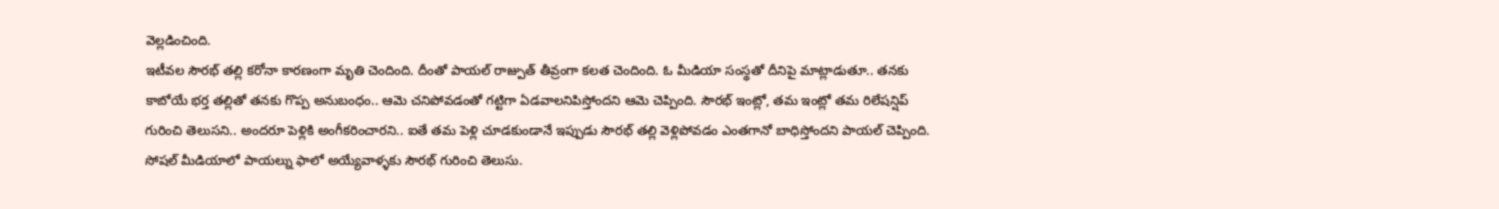వెల్లడించింది.
ఇటీవల సౌరభ్ తల్లి కరోనా కారణంగా మృతి చెందింది. దీంతో పాయల్ రాజ్పుత్ తీవ్రంగా కలత చెందింది. ఓ మీడియా సంస్థతో దీనిపై మాట్లాడుతూ.. తనకు కాబోయే భర్త తల్లితో తనకు గొప్ప అనుబంధం.. ఆమె చనిపోవడంతో గట్టిగా ఏడవాలనిపిస్తోందని ఆమె చెప్పింది. సౌరభ్ ఇంట్లో, తమ ఇంట్లో తమ రిలేషన్షిప్ గురించి తెలుసని.. అందరూ పెళ్లికి అంగీకరించారని.. ఐతే తమ పెళ్లి చూడకుండానే ఇప్పుడు సౌరభ్ తల్లి వెళ్లిపోవడం ఎంతగానో బాధిస్తోందని పాయల్ చెప్పింది.
సోషల్ మీడియాలో పాయల్ను ఫాలో అయ్యేవాళ్ళకు సౌరభ్ గురించి తెలుసు.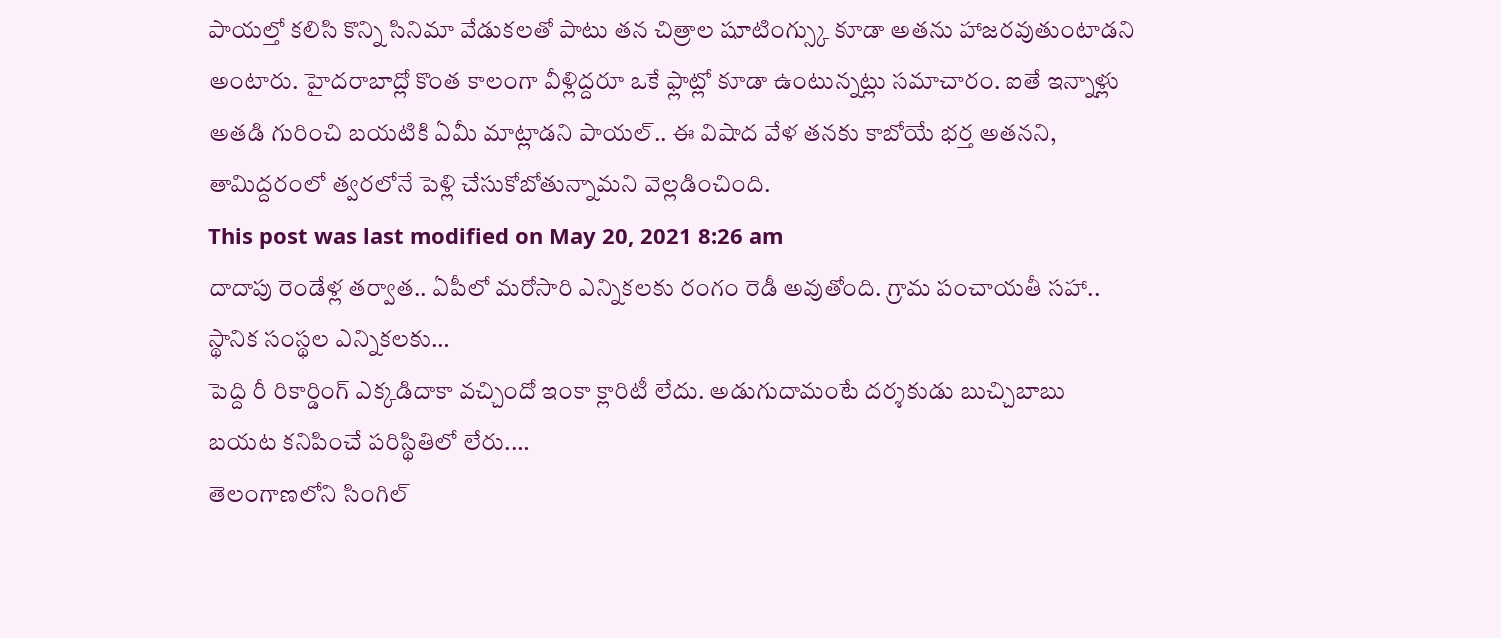పాయల్తో కలిసి కొన్ని సినిమా వేడుకలతో పాటు తన చిత్రాల షూటింగ్స్కు కూడా అతను హాజరవుతుంటాడని అంటారు. హైదరాబాద్లో కొంత కాలంగా వీళ్లిద్దరూ ఒకే ఫ్లాట్లో కూడా ఉంటున్నట్లు సమాచారం. ఐతే ఇన్నాళ్లు అతడి గురించి బయటికి ఏమీ మాట్లాడని పాయల్.. ఈ విషాద వేళ తనకు కాబోయే భర్త అతనని, తామిద్దరంలో త్వరలోనే పెళ్లి చేసుకోబోతున్నామని వెల్లడించింది.
This post was last modified on May 20, 2021 8:26 am
దాదాపు రెండేళ్ల తర్వాత.. ఏపీలో మరోసారి ఎన్నికలకు రంగం రెడీ అవుతోంది. గ్రామ పంచాయతీ సహా.. స్థానిక సంస్థల ఎన్నికలకు…
పెద్ది రీ రికార్డింగ్ ఎక్కడిదాకా వచ్చిందో ఇంకా క్లారిటీ లేదు. అడుగుదామంటే దర్శకుడు బుచ్చిబాబు బయట కనిపించే పరిస్థితిలో లేరు.…
తెలంగాణలోని సింగిల్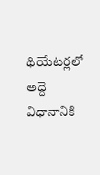థియేటర్లలో అద్దె విధానానికి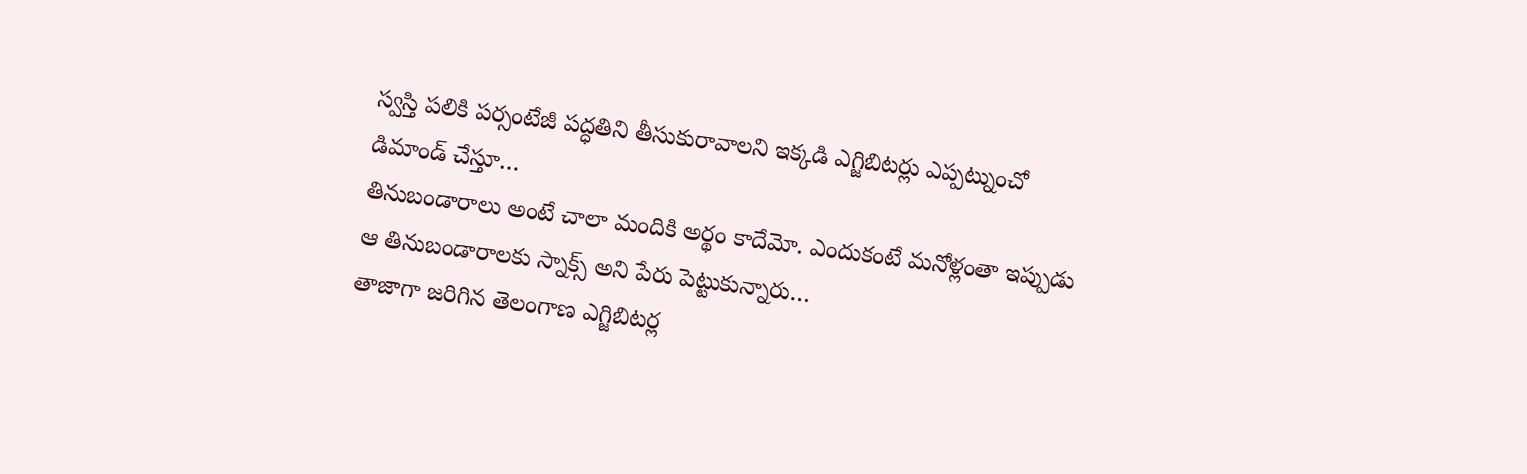స్వస్తి పలికి పర్సంటేజీ పద్ధతిని తీసుకురావాలని ఇక్కడి ఎగ్జిబిటర్లు ఎప్పట్నుంచో డిమాండ్ చేస్తూ…
తినుబండారాలు అంటే చాలా మందికి అర్థం కాదేమో. ఎందుకంటే మనోళ్లంతా ఇప్పుడు ఆ తినుబండారాలకు స్నాక్స్ అని పేరు పెట్టుకున్నారు…
తాజాగా జరిగిన తెలంగాణ ఎగ్జిబిటర్ల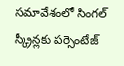సమావేశంలో సింగల్ స్క్రీన్లకు పర్సెంటేజ్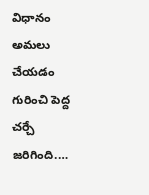విధానం అమలు చేయడం గురించి పెద్ద చర్చే జరిగింది.…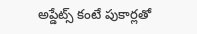అప్డేట్స్ కంటే పుకార్లతో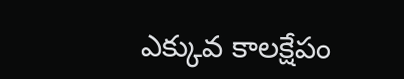ఎక్కువ కాలక్షేపం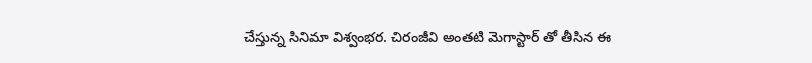చేస్తున్న సినిమా విశ్వంభర. చిరంజీవి అంతటి మెగాస్టార్ తో తీసిన ఈ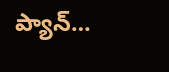ప్యాన్…